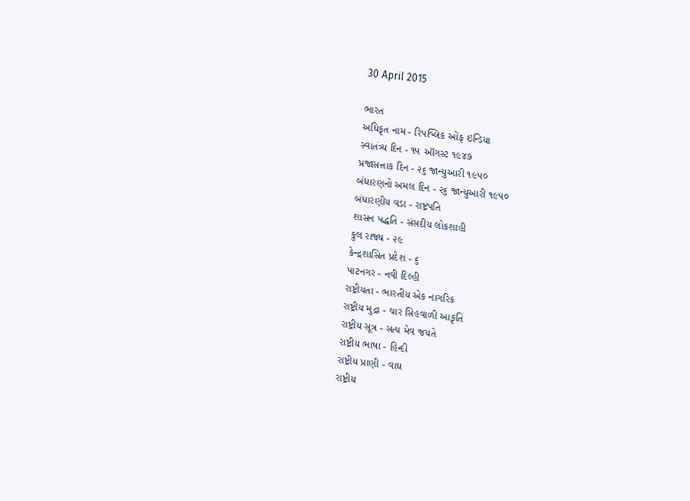30 April 2015

ભારત
અધિકૃત નામ - રિપબ્લિક ઓંફ ઇન્ડિયા
સ્વાતંત્ર્ય દિન - ૧૫ ઑગસ્ટ ૧૯૪૭
પ્રજાસત્તાક દિન - ૨૬ જાન્યુઆરી ૧૯૫૦
બંધારણનો અમલ દિન - ૨૬ જાન્યુઆરી ૧૯૫૦
બંધારણીય વડા - રાષ્ટ્રપતિ
શાસન પદ્ધતિ - સંસદીય લોકશાહી
કુલ રાજ્ય - ૨૯
કેન્દ્રશાસિત પ્રદેશ - ૬
પાટનગર - નવી દિલ્હી
રાષ્ટ્રીયતા - ભારતીય એક નાગરિક
રાષ્ટ્રીય મુદ્રા - ચાર સિહવાળી આકૃતિ
રાષ્ટ્રીય સૂત્ર - સત્ય મેવ જયતે
રાષ્ટ્રીય ભાષા - હિન્દી
રાષ્ટ્રીય પ્રાણી - વાઘ
રાષ્ટ્રીય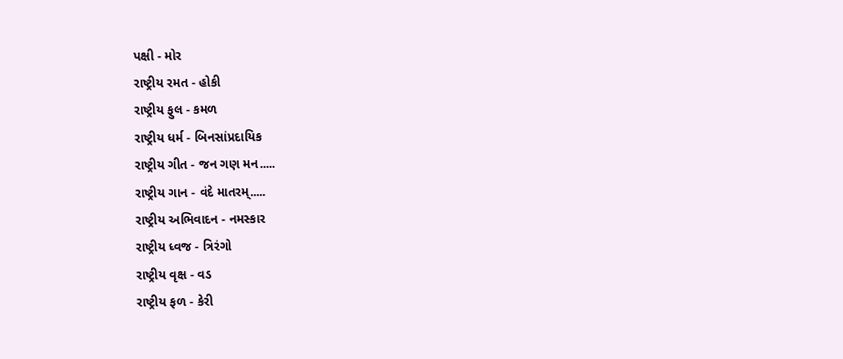પક્ષી - મોર
રાષ્ટ્રીય રમત - હોકી
રાષ્ટ્રીય ફુલ - કમળ
રાષ્ટ્રીય ધર્મ - બિનસાંપ્રદાયિક
રાષ્ટ્રીય ગીત - જન ગણ મન.....
રાષ્ટ્રીય ગાન - વંદે માતરમ્.....
રાષ્ટ્રીય અભિવાદન - નમસ્કાર
રાષ્ટ્રીય ધ્વજ - ત્રિરંગો
રાષ્ટ્રીય વૃક્ષ - વડ
રાષ્ટ્રીય ફળ - કેરી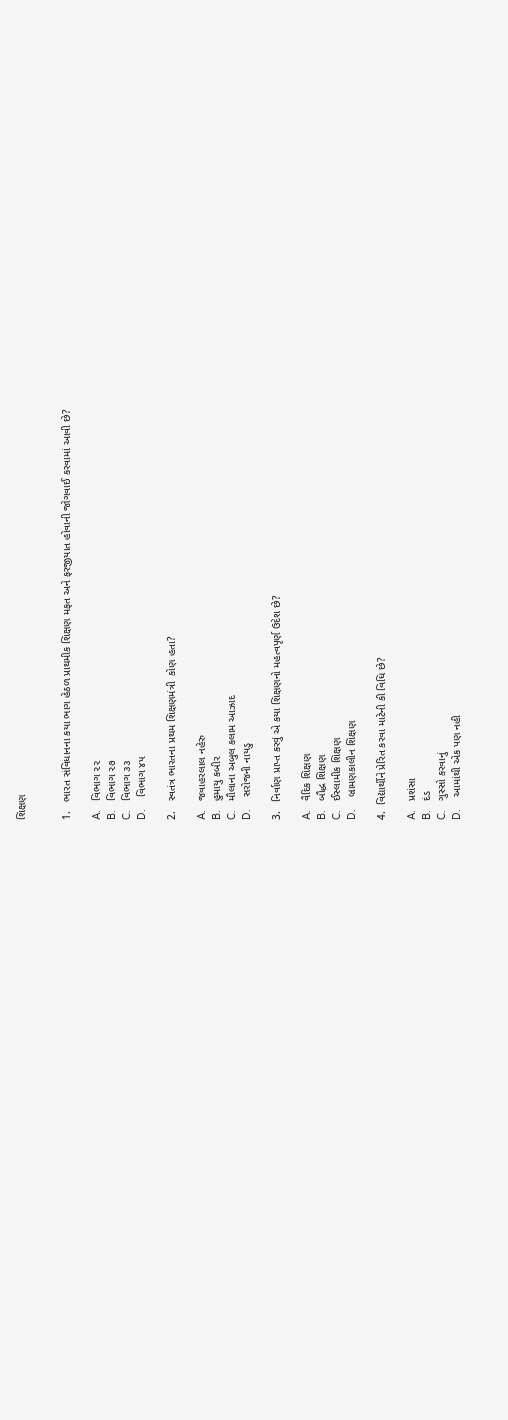શિક્ષણ


1.   ભારત સંવિધાનના કયા ભાગ હેઠળ પ્રાથમીક શિક્ષણ મફત અને ફરજીયાત હોવાની જોગવાઈ કરવામાં આવી છે?

A.   વિભાગ ૨૨
B.   વિભાગ ૨૭
C.   વિભાગ ૩૩
D.    વિભાગ ૪૫

2.   સ્વતંત્ર ભારતના પ્રથમ શિક્ષણમંત્રી  કોણ હતા?

A.   જવાહરલાલ નહેરુ
B.   હુમાયુ કબીર
C.   મૌલાના અબુલ કલામ આઝાદ
D.    સરોજની નાયડુ

3.   નિર્વાણ પ્રાપ્ત કરવું એ કયા શિક્ષણનો મહત્વપૃર્ણ ઉદેશ છે?

A.   વૈદિક શિક્ષણ
B.   બૌદ્ધ શિક્ષણ
C.   ઈસ્લામીક શિક્ષણ
D.    બ્રામણકાલીન શિક્ષણ

4.  વિદ્યાર્થીને પ્રેરિત કરવા માટેની કી વિધિ છે?

A.   પ્રશંસા
B.   દંડ
C.   ગુસ્સો કરવાનું
D.    આમાંથી એક પણ નહી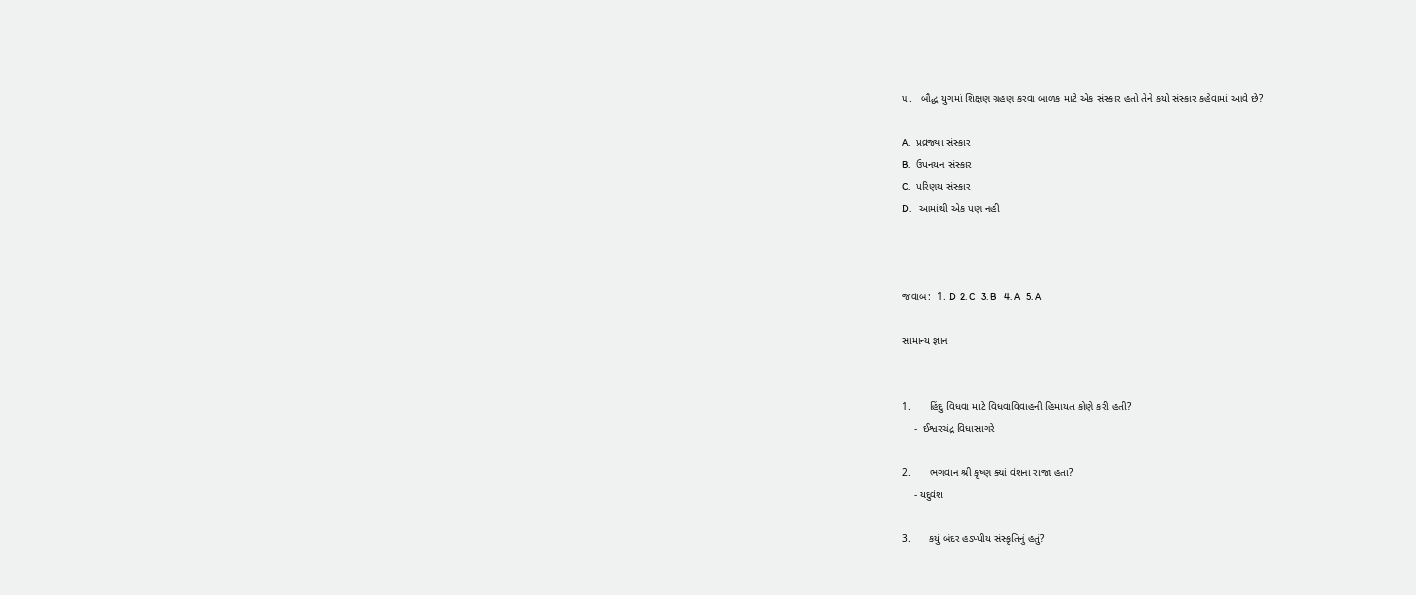૫.   બૌદ્ધ યુગમાં શિક્ષણ ગ્રહણ કરવા બાળક માટે એક સંસ્કાર હતો તેને કયો સંસ્કાર કહેવામાં આવે છે?

A.   પ્રવ્રજ્યા સંસ્કાર
B.   ઉપનયન સંસ્કાર
C.   પરિણય સંસ્કાર
D.    આમાંથી એક પણ નહી



જવાબ:  1. D  2. C   3. B    4. A   5. A

સામાન્ય જ્ઞાન


1.      હિંદુ વિધવા માટે વિધવાવિવાહની હિમાયત કોણે કરી હતી?
    -  ઈશ્વરચંદ્ર વિધાસાગરે

2.      ભગવાન શ્રી કૃષ્ણ ક્યાં વંશના રાજા હતા?
    - યદુવંશ

3.      કયું બંદર હડપ્પીય સંસ્કૃતિનું હતું?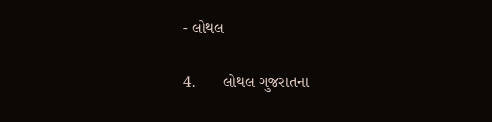- લોથલ

4.      લોથલ ગુજરાતના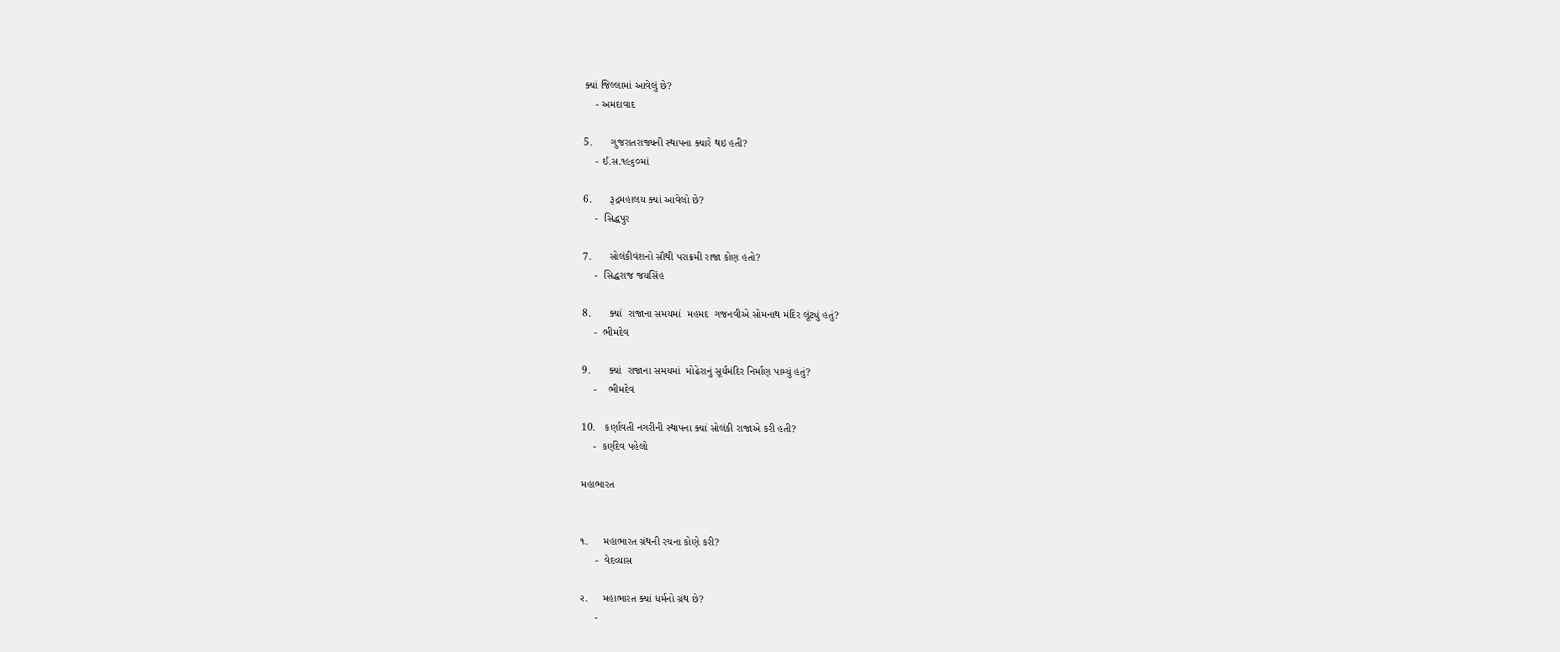ક્યાં જિલ્લામાં આવેલું છે?
    - અમદાવાદ

5.      ગુજરાતરાજ્યની સ્થાપના ક્યારે થઇ હતી?
    - ઈ.સ.૧૯૬૦માં

6.      રૂદ્રમહાલય ક્યાં આવેલો છે?
    -  સિદ્ધપુર

7.      સોલંકીવંશનો સૌથી પરાક્રમી રાજા કોણ હતો?
    -  સિદ્ધરાજ જયસિંહ

8.      ક્યાં  રાજાના સમયમાં  મહમદ  ગજનવીએ સોમનાથ મંદિર લૂંટ્યું હતું?
    -  ભીમદેવ

9.      ક્યાં  રાજાના સમયમાં  મોઢેરાનું સૂર્યમંદિર નિર્માણ પામ્યું હતું?
    -    ભીમદેવ

10.   કર્ણાવતી નગરીની સ્થાપના ક્યાં સોલંકી રાજાએ કરી હતી?
    -  કર્ણદેવ પહેલો

મહાભારત


૧.     મહાભારત ગ્રંથની રચના કોણે કરી?
     -  વેદવ્યાસ

૨.     મહાભારત ક્યાં ધર્મનો ગ્રંથ છે?
     -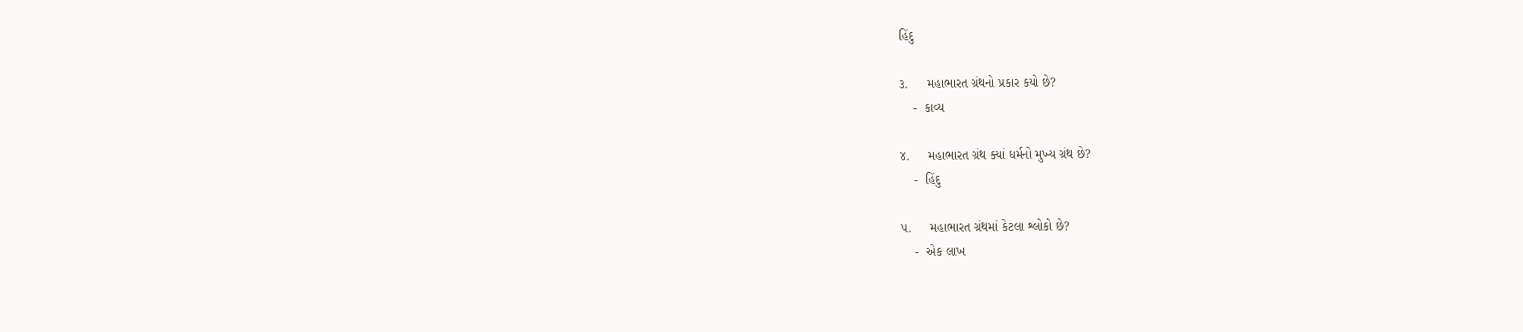હિંદુ

૩.     મહાભારત ગ્રંથનો પ્રકાર કયો છે?
    -  કાવ્ય

૪.     મહાભારત ગ્રંથ ક્યાં ધર્મનો મુખ્ય ગ્રંથ છે?
    -  હિંદુ

૫.     મહાભારત ગ્રંથમાં કેટલા શ્લોકો છે?
    -  એક લાખ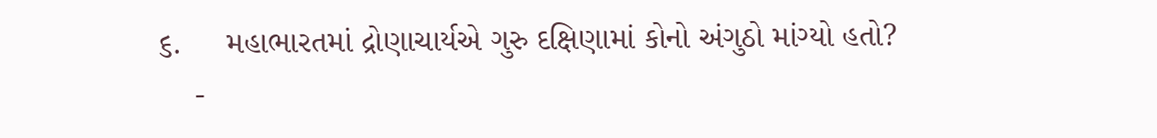૬.     મહાભારતમાં દ્રોણાચાર્યએ ગુરુ દક્ષિણામાં કોનો અંગુઠો માંગ્યો હતો?
    -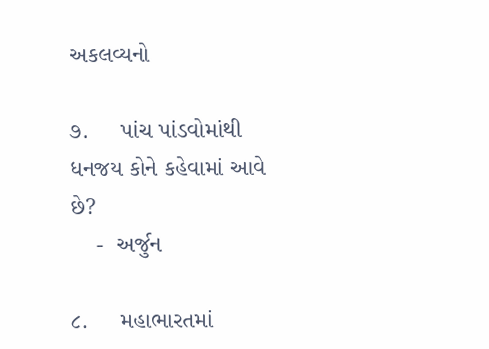અકલવ્યનો

૭.     પાંચ પાંડવોમાંથી ધનજય કોને કહેવામાં આવે છે?
    -  અર્જુન

૮.     મહાભારતમાં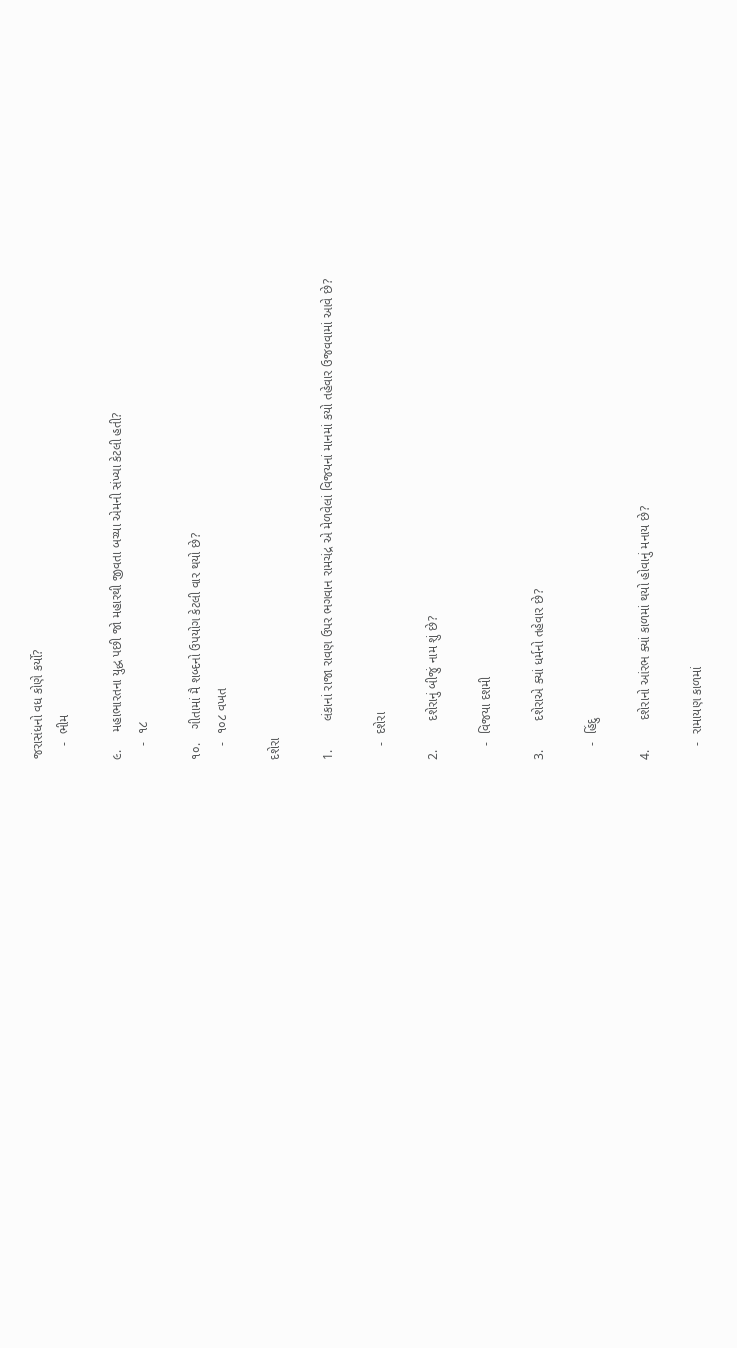જરાસંધનો વધ કોણે કર્યો?
    -  ભીમ

૯.     મહાભારતના યુદ્ધ પછી જો મહારથી જીવતા બચ્યા એમની સંખ્યા કેટલી હતી?
    -  ૧૮

૧૦.    ગીતામાં મૈ શબ્દનો ઉપયોગ કેટલી વાર થયો છે?
    -  ૧૦૮ વખત

દશેરા

1.        લંકાનાં રાજા રાવણ ઉપર ભગવાન રામચંદ્ર એ મેળવેલાં વિજયનાં માનમાં કયો તહેવાર ઉજવવામાં આવે છે?

    -  દશેરા

2.        દશેરાનું બીજું નામ શું છે?

    -  વિજયા દશમી

3.        દશેરાએ ક્યાં ધર્મનો તહેવાર છે?

    -  હિંદુ

4.        દશેરાનો આંરભ ક્યાં કાળમાં થયો હોવાનું મનાય છે?

    -  રામાયણ કાળમાં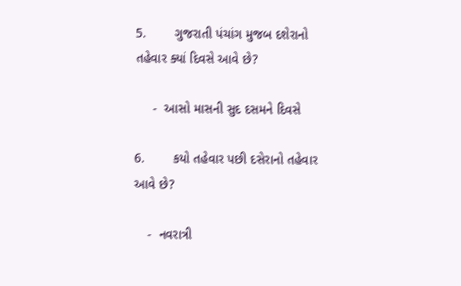5.        ગુજરાતી પંચાંગ મુજબ દશેરાનો તહેવાર ક્યાં દિવસે આવે છે?

     -  આસો માસની સુદ દસમને દિવસે

6.        કયો તહેવાર પછી દસેરાનો તહેવાર આવે છે?

    -  નવરાત્રી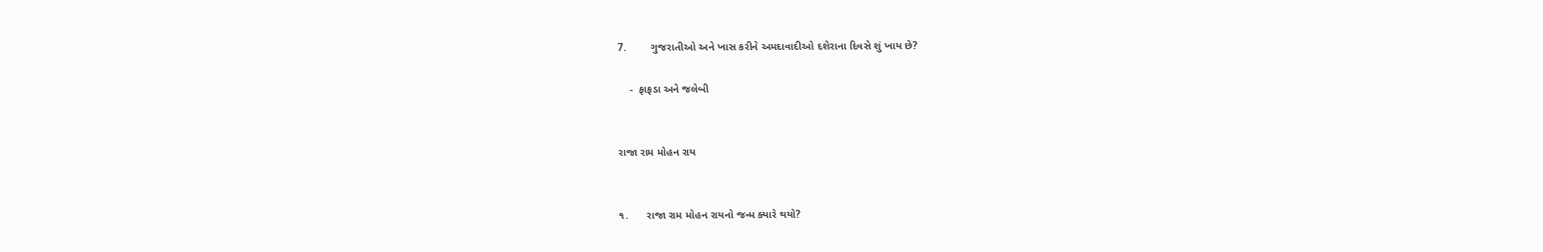7.        ગુજરાતીઓ અને ખાસ કરીને અમદાવાદીઓ દશેરાના દિવસે શું ખાય છે?

    -  ફાફડા અને જલેબી


રાજા રામ મોહન રાય


૧.      રાજા રામ મોહન રાયનો જન્મ ક્યારે થયો?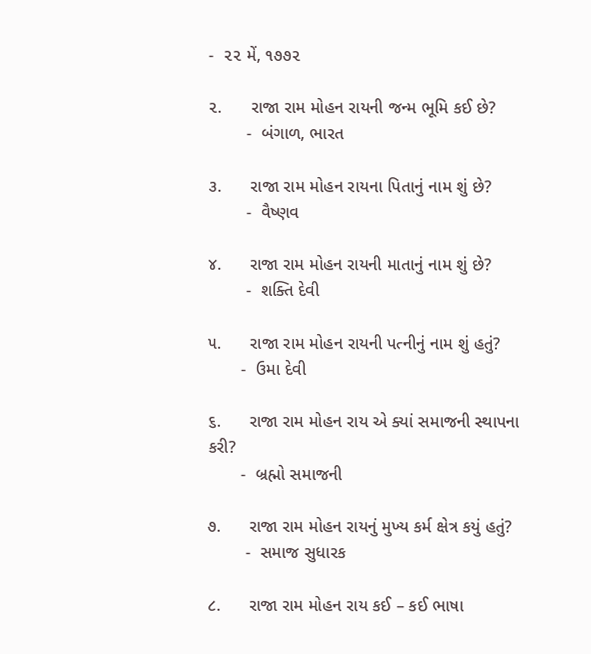-  ૨૨ મેં, ૧૭૭૨

૨.      રાજા રામ મોહન રાયની જન્મ ભૂમિ કઈ છે?
        -  બંગાળ, ભારત

૩.      રાજા રામ મોહન રાયના પિતાનું નામ શું છે?
        -  વૈષ્ણવ

૪.      રાજા રામ મોહન રાયની માતાનું નામ શું છે?
        -  શક્તિ દેવી

૫.      રાજા રામ મોહન રાયની પત્નીનું નામ શું હતું?
       -  ઉમા દેવી

૬.      રાજા રામ મોહન રાય એ ક્યાં સમાજની સ્થાપના કરી?
       -  બ્રહ્મો સમાજની

૭.      રાજા રામ મોહન રાયનું મુખ્ય કર્મ ક્ષેત્ર કયું હતું?
        -  સમાજ સુધારક

૮.      રાજા રામ મોહન રાય કઈ – કઈ ભાષા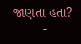જાણતા હતા?
        -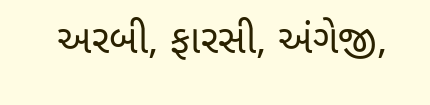અરબી, ફારસી, અંગેજી,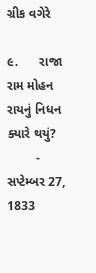ગ્રીક વગેરે

૯.      રાજા રામ મોહન રાયનું નિધન ક્યારે થયું?
        -  સપ્ટેમ્બર 27, 1833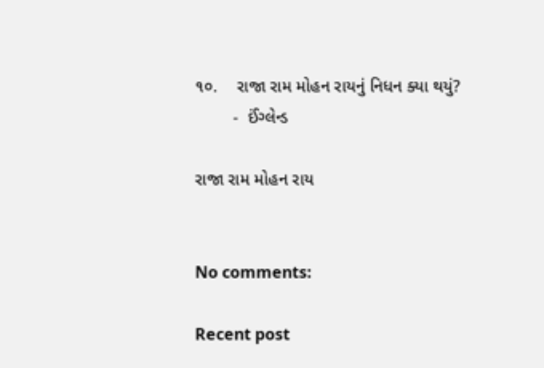૧૦.    રાજા રામ મોહન રાયનું નિધન ક્યા થયું?
        -  ઈંગ્લેન્ડ

રાજા રામ મોહન રાય


No comments:

Recent post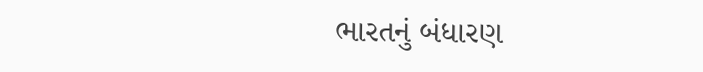ભારતનું બંધારણ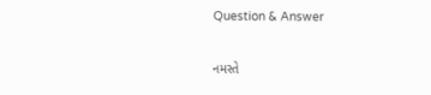Question & Answer

નમસ્તે